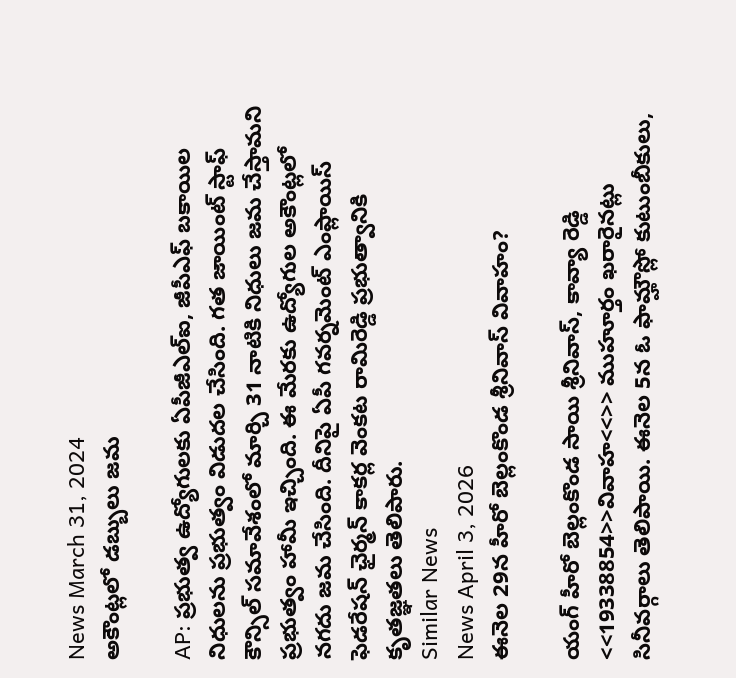News March 31, 2024
అకౌంట్లలో డబ్బులు జమ

AP: ప్రభుత్వ ఉద్యోగులకు ఏపీజీఎల్ఐ, జీపీఎఫ్ బకాయిల నిధులను ప్రభుత్వం విడుదల చేసింది. గత జాయింట్ స్టాఫ్ కౌన్సిల్ సమావేశంలో మార్చి 31 నాటికి నిధులు జమ చేస్తామని ప్రభుత్వం హామీ ఇచ్చింది. ఈ మేరకు ఉద్యోగుల అకౌంట్లలో నగదు జమ చేసింది. దీనిపై ఏపీ గవర్నమెంట్ ఎంప్లాయిస్ ఫెడరేషన్ ఛైర్మన్ కాకర్ల వెంకట రామిరెడ్డి ప్రభుత్వానికి కృతజ్ఞతలు తెలిపారు.
Similar News
News April 3, 2026
ఈనెల 29న హీరో బెల్లంకొండ శ్రీనివాస్ వివాహం?

యంగ్ హీరో బెల్లంకొండ సాయి శ్రీనివాస్, కావ్యా రెడ్డి <<19338854>>వివాహ<<>> ముహూర్తం ఖరారైనట్లు సినీవర్గాలు తెలిపాయి. ఈనెల 5న ఓ ఫామ్హౌస్లో కుటుంబీకులు,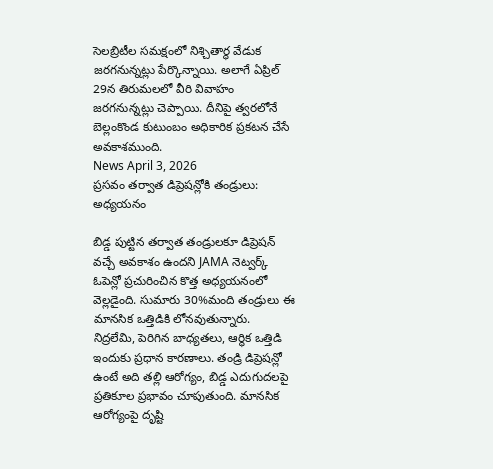సెలబ్రిటీల సమక్షంలో నిశ్చితార్థ వేడుక జరగనున్నట్లు పేర్కొన్నాయి. అలాగే ఏప్రిల్ 29న తిరుమలలో వీరి వివాహం జరగనున్నట్లు చెప్పాయి. దీనిపై త్వరలోనే బెల్లంకొండ కుటుంబం అధికారిక ప్రకటన చేసే అవకాశముంది.
News April 3, 2026
ప్రసవం తర్వాత డిప్రెషన్లోకి తండ్రులు: అధ్యయనం

బిడ్డ పుట్టిన తర్వాత తండ్రులకూ డిప్రెషన్ వచ్చే అవకాశం ఉందని JAMA నెట్వర్క్ ఓపెన్లో ప్రచురించిన కొత్త అధ్యయనంలో వెల్లడైంది. సుమారు 30%మంది తండ్రులు ఈ మానసిక ఒత్తిడికి లోనవుతున్నారు. నిద్రలేమి, పెరిగిన బాధ్యతలు, ఆర్థిక ఒత్తిడి ఇందుకు ప్రధాన కారణాలు. తండ్రి డిప్రెషన్లో ఉంటే అది తల్లి ఆరోగ్యం, బిడ్డ ఎదుగుదలపై ప్రతికూల ప్రభావం చూపుతుంది. మానసిక ఆరోగ్యంపై దృష్టి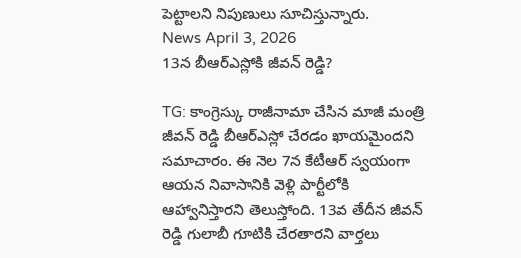పెట్టాలని నిపుణులు సూచిస్తున్నారు.
News April 3, 2026
13న బీఆర్ఎస్లోకి జీవన్ రెడ్డి?

TG: కాంగ్రెస్కు రాజీనామా చేసిన మాజీ మంత్రి జీవన్ రెడ్డి బీఆర్ఎస్లో చేరడం ఖాయమైందని సమాచారం. ఈ నెల 7న కేటీఆర్ స్వయంగా ఆయన నివాసానికి వెళ్లి పార్టీలోకి ఆహ్వానిస్తారని తెలుస్తోంది. 13వ తేదీన జీవన్ రెడ్డి గులాబీ గూటికి చేరతారని వార్తలు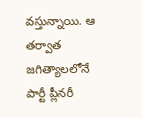వస్తున్నాయి. ఆ తర్వాత జగిత్యాలలోనే పార్టీ ప్లీనరీ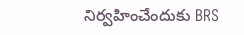నిర్వహించేందుకు BRS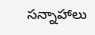సన్నాహాలు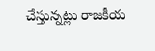చేస్తున్నట్లు రాజకీయ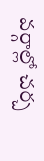వర్గాల్లో చర్చ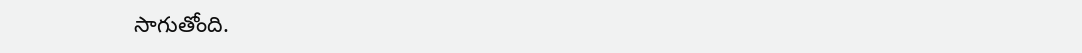సాగుతోంది.